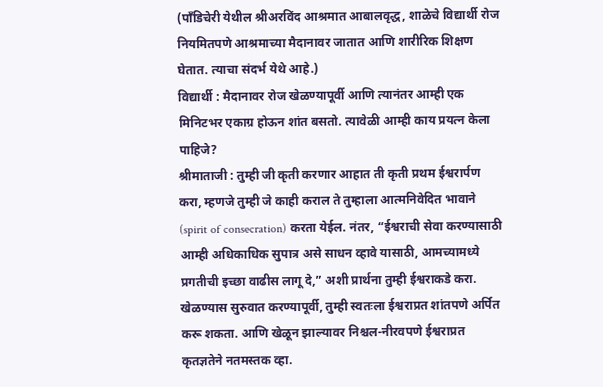(पाँडिचेरी येथील श्रीअरविंद आश्रमात आबालवृद्ध, शाळेचे विद्यार्थी रोज नियमितपणे आश्रमाच्या मैदानावर जातात आणि शारीरिक शिक्षण घेतात. त्याचा संदर्भ येथे आहे.)
विद्यार्थी : मैदानावर रोज खेळण्यापूर्वी आणि त्यानंतर आम्ही एक मिनिटभर एकाग्र होऊन शांत बसतो. त्यावेळी आम्ही काय प्रयत्न केला पाहिजे?
श्रीमाताजी : तुम्ही जी कृती करणार आहात ती कृती प्रथम ईश्वरार्पण करा, म्हणजे तुम्ही जे काही कराल ते तुम्हाला आत्मनिवेदित भावाने (spirit of consecration) करता येईल. नंतर, “ईश्वराची सेवा करण्यासाठी आम्ही अधिकाधिक सुपात्र असे साधन व्हावे यासाठी, आमच्यामध्ये प्रगतीची इच्छा वाढीस लागू दे,” अशी प्रार्थना तुम्ही ईश्वराकडे करा. खेळण्यास सुरुवात करण्यापूर्वी, तुम्ही स्वतःला ईश्वराप्रत शांतपणे अर्पित करू शकता. आणि खेळून झाल्यावर निश्चल-नीरवपणे ईश्वराप्रत कृतज्ञतेने नतमस्तक व्हा.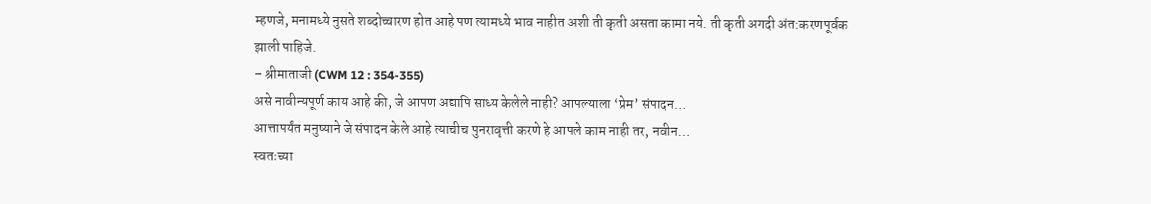म्हणजे, मनामध्ये नुसते शब्दोच्चारण होत आहे पण त्यामध्ये भाव नाहीत अशी ती कृती असता कामा नये. ती कृती अगदी अंत:करणपूर्वक झाली पाहिजे.
– श्रीमाताजी (CWM 12 : 354-355)
असे नावीन्यपूर्ण काय आहे की, जे आपण अद्यापि साध्य केलेले नाही? आपल्याला ‘प्रेम’ संपादन…
आत्तापर्यंत मनुष्याने जे संपादन केले आहे त्याचीच पुनरावृत्ती करणे हे आपले काम नाही तर, नवीन…
स्वतःच्या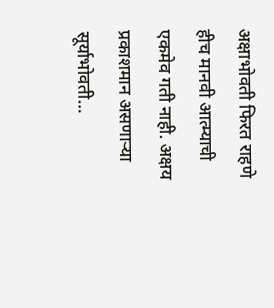अक्षाभोवती फिरत राहणे हीच मानवी आत्म्याची एकमेव गती नाही. अक्षय प्रकाशमान असणाऱ्या सूर्याभोवती…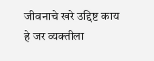जीवनाचे खरे उद्दिष्ट काय हे जर व्यक्तीला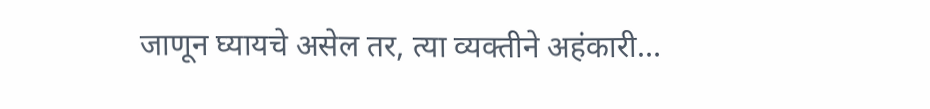जाणून घ्यायचे असेल तर, त्या व्यक्तीने अहंकारी…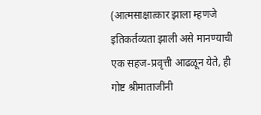(आत्मसाक्षात्कार झाला म्हणजे इतिकर्तव्यता झाली असे मानण्याची एक सहज-प्रवृत्ती आढळून येते, ही गोष्ट श्रीमाताजींनी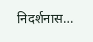निदर्शनास…